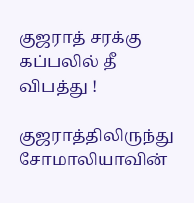குஜராத் சரக்கு கப்பலில் தீ விபத்து !

குஜராத்திலிருந்து சோமாலியாவின்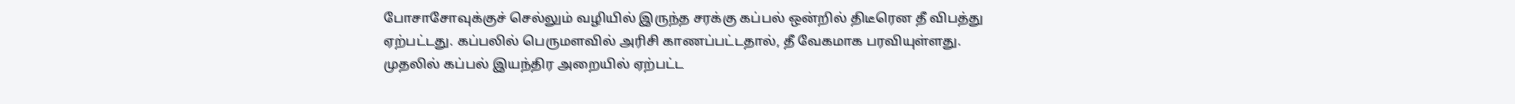போசாசோவுக்குச் செல்லும் வழியில் இருந்த சரக்கு கப்பல் ஒன்றில் திடீரென தீ விபத்து ஏற்பட்டது. கப்பலில் பெருமளவில் அரிசி காணப்பட்டதால், தீ வேகமாக பரவியுள்ளது.
முதலில் கப்பல் இயந்திர அறையில் ஏற்பட்ட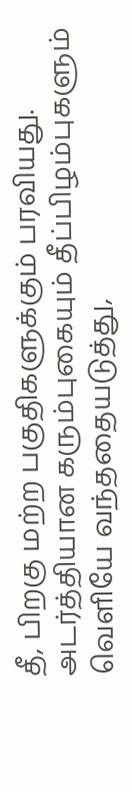தீ, பிறகு மற்ற பகுதிகளுக்கும் பரவியது. அடர்த்தியான கரும்புகையும் தீப்பிழம்புகளும் வெளியே வந்ததையடுத்து,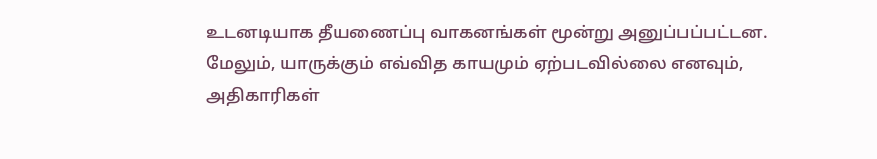உடனடியாக தீயணைப்பு வாகனங்கள் மூன்று அனுப்பப்பட்டன.
மேலும், யாருக்கும் எவ்வித காயமும் ஏற்படவில்லை எனவும், அதிகாரிகள்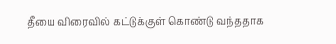தீயை விரைவில் கட்டுக்குள் கொண்டு வந்ததாக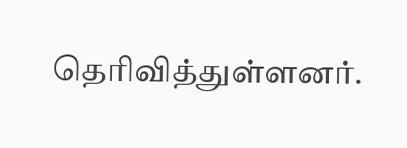தெரிவித்துள்ளனர்.